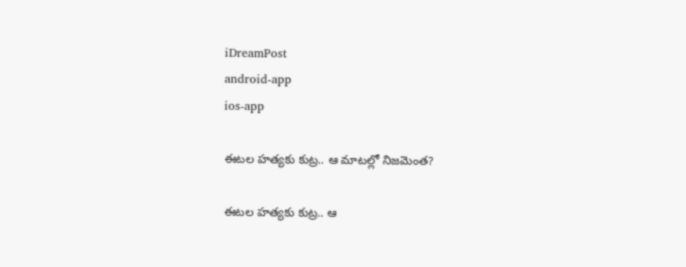iDreamPost
android-app
ios-app

ఈట‌ల హ‌త్య‌కు కుట్ర‌.. ఆ మాట‌ల్లో నిజ‌మెంత‌?

ఈట‌ల హ‌త్య‌కు కుట్ర‌.. ఆ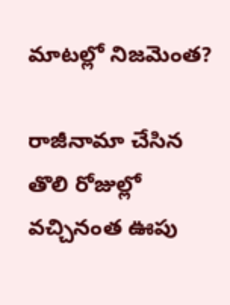మాట‌ల్లో నిజ‌మెంత‌?

రాజీనామా చేసిన తొలి రోజుల్లో వ‌చ్చినంత ఊపు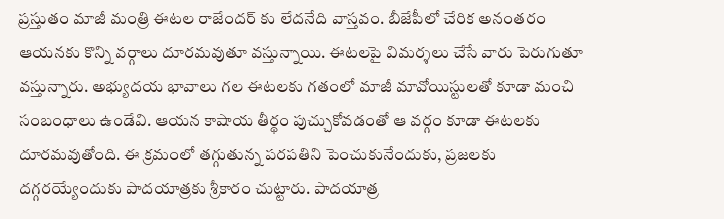ప్ర‌స్తుతం మాజీ మంత్రి ఈట‌ల రాజేంద‌ర్ కు లేద‌నేది వాస్త‌వం. బీజేపీలో చేరిక అనంత‌రం ఆయ‌న‌కు కొన్ని వ‌ర్గాలు దూర‌మ‌వుతూ వ‌స్తున్నాయి. ఈట‌ల‌పై విమ‌ర్శ‌లు చేసే వారు పెరుగుతూ వ‌స్తున్నారు. అభ్యుద‌య భావాలు గ‌ల ఈట‌ల‌కు గ‌తంలో మాజీ మావోయిస్టుల‌తో కూడా మంచి సంబంధాలు ఉండేవి. ఆయ‌న కాషాయ తీర్థం పుచ్చుకోవ‌డంతో ఆ వ‌ర్గం కూడా ఈట‌ల‌కు దూర‌మ‌వుతోంది. ఈ క్ర‌మంలో త‌గ్గుతున్న ప‌ర‌ప‌తిని పెంచుకునేందుకు, ప్ర‌జ‌ల‌కు ద‌గ్గ‌ర‌య్యేందుకు పాద‌యాత్ర‌కు శ్రీ‌కారం చుట్టారు. పాద‌యాత్ర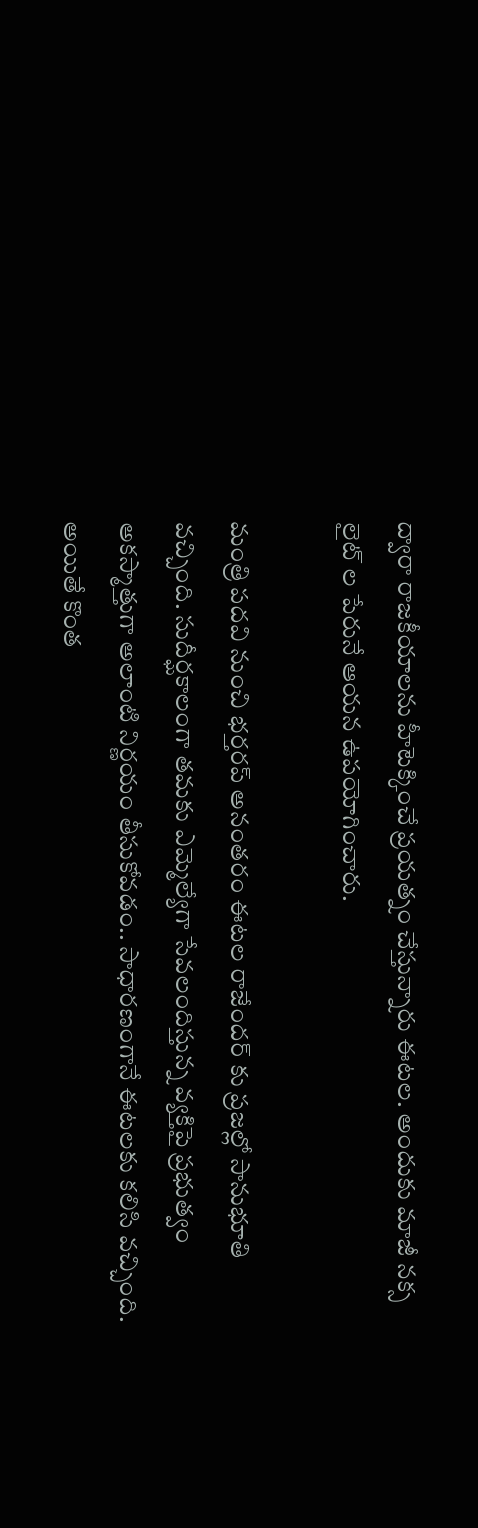ద్వారా రాజ‌కీయాల‌ను హీటెక్కించే ప్ర‌య‌త్నం చేస్తున్నారు ఈట‌ల‌. అందుకు మాజీ న‌క్స లైట్ ల పేరునే ఆయ‌న ఉప‌యోగించారు.

మంత్రి ప‌ద‌వి నుంచి భ‌ర్త‌ర‌ప్ అనంత‌రం ఈట‌ల రాజేంద‌ర్ కు ప్ర‌జ‌ల్లో సానుభూతి వ‌చ్చింది. సుదీర్ఘకాలంగా త‌మ‌కు ఎమ్మెల్యేగా సేవ‌లందిస్తున్న వ్య‌క్తిపై ప్ర‌భుత్వం అక‌స్మాత్తుగా అలాంటి నిర్ణ‌యం తీసుకోవ‌డం.. సాధార‌ణంగానే ఈట‌ల‌కు క‌లిసి వ‌చ్చింది. అయితే కొంత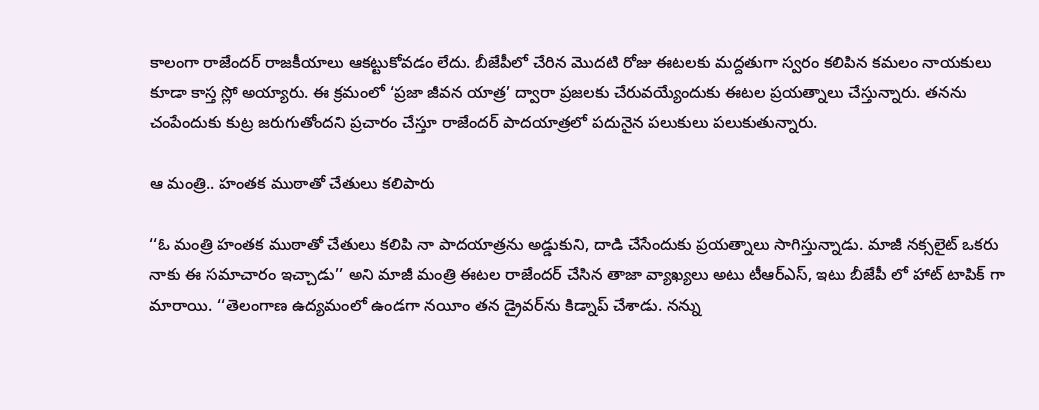కాలంగా రాజేంద‌ర్ రాజకీయాలు ఆక‌ట్టుకోవ‌డం లేదు. బీజేపీలో చేరిన మొద‌టి రోజు ఈట‌ల‌కు మ‌ద్ద‌తుగా స్వ‌రం క‌లిపిన క‌మ‌లం నాయ‌కులు కూడా కాస్త స్లో అయ్యారు. ఈ క్ర‌మంలో ‘ప్రజా జీవన యాత్ర’ ద్వారా ప్ర‌జ‌ల‌కు చేరువ‌య్యేందుకు ఈట‌ల ప్ర‌య‌త్నాలు చేస్తున్నారు. త‌న‌ను చంపేందుకు కుట్ర జ‌రుగుతోంద‌ని ప్ర‌చారం చేస్తూ రాజేంద‌ర్ పాద‌యాత్ర‌లో ప‌దునైన ప‌లుకులు ప‌లుకుతున్నారు.

ఆ మంత్రి.. హంత‌క ముఠాతో చేతులు క‌లిపారు

‘‘ఓ మంత్రి హంతక ముఠాతో చేతులు కలిపి నా పాదయాత్రను అడ్డుకుని, దాడి చేసేందుకు ప్రయత్నాలు సాగిస్తున్నాడు. మాజీ నక్సలైట్‌ ఒకరు నాకు ఈ సమాచారం ఇచ్చాడు’’ అని మాజీ మంత్రి ఈటల రాజేందర్ చేసిన తాజా వ్యాఖ్య‌లు అటు టీఆర్ఎస్, ఇటు బీజేపీ లో హాట్ టాపిక్ గా మారాయి. ‘‘తెలంగాణ ఉద్యమంలో ఉండగా నయీం తన డ్రైవర్‌ను కిడ్నాప్‌ చేశాడు. న‌న్ను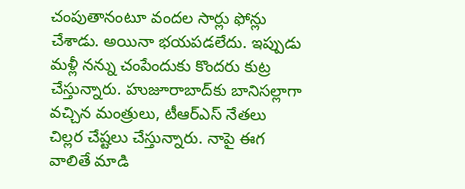చంపుతానంటూ వందల సార్లు ఫోన్లు చేశాడు. అయినా భయపడలేదు. ఇప్పుడు మ‌ళ్లీ న‌న్ను చంపేందుకు కొంద‌రు కుట్ర చేస్తున్నారు. హుజూరాబాద్‌కు బానిసల్లాగా వచ్చిన మంత్రులు, టీఆర్‌ఎస్‌ నేతలు చిల్లర చేష్టలు చేస్తున్నారు. నాపై ఈగ వాలితే మాడి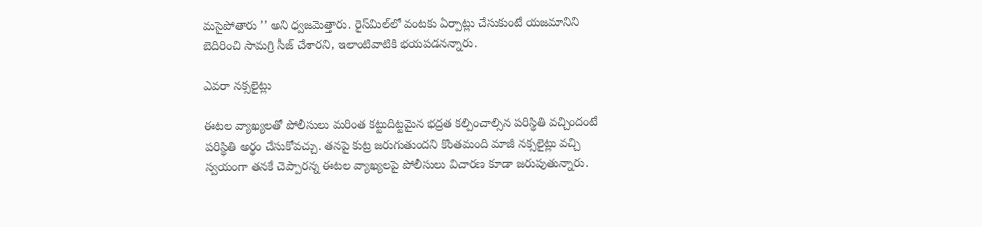మసైపోతారు ’’ అని ధ్వజమెత్తారు. రైస్‌మిల్‌లో వంటకు ఏర్పాట్లు చేసుకుంటే యజమానిని బెదిరించి సామగ్రి సీజ్‌ చేశారని, ఇలాంటివాటికి భయపడనన్నారు.

ఎవ‌రా న‌క్స‌లైట్లు

ఈట‌ల వ్యాఖ్య‌ల‌తో పోలీసులు మరింత కట్టుదిట్టమైన భద్రత కల్పించాల్సిన ప‌రిస్థితి వ‌చ్చిందంటే ప‌రిస్థితి అర్థం చేసుకోవ‌చ్చు. తనపై కుట్ర జరుగుతుందని కొంతమంది మాజీ నక్సలైట్లు వచ్చి స్వయంగా తనకే చెప్పారన్న ఈట‌ల వ్యాఖ్య‌ల‌పై పోలీసులు విచార‌ణ కూడా జ‌రుపుతున్నారు.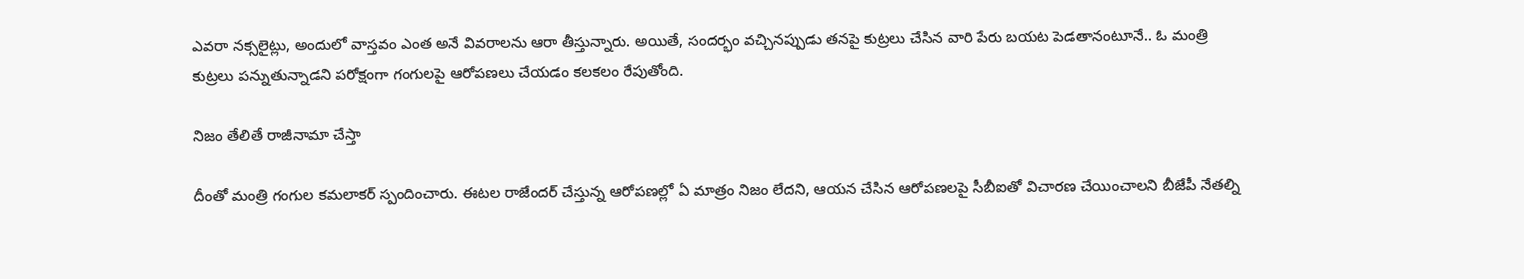ఎవ‌రా న‌క్స‌లైట్లు, అందులో వాస్త‌వం ఎంత అనే వివ‌రాల‌ను ఆరా తీస్తున్నారు. అయితే, సందర్భం వచ్చినప్పుడు తనపై కుట్రలు చేసిన వారి పేరు బయట పెడతానంటూనే.. ఓ మంత్రి కుట్ర‌లు ప‌న్నుతున్నాడ‌ని ప‌రోక్షంగా గంగుల‌పై ఆరోప‌ణ‌లు చేయ‌డం క‌ల‌క‌లం రేపుతోంది.

నిజం తేలితే రాజీనామా చేస్తా

దీంతో మంత్రి గంగుల కమలాకర్ స్పందించారు. ఈటల రాజేందర్ చేస్తున్న ఆరోపణల్లో ఏ మాత్రం నిజం లేదని, ఆయన చేసిన ఆరోపణలపై సీబీఐతో విచారణ చేయించాలని బీజేపీ నేతల్ని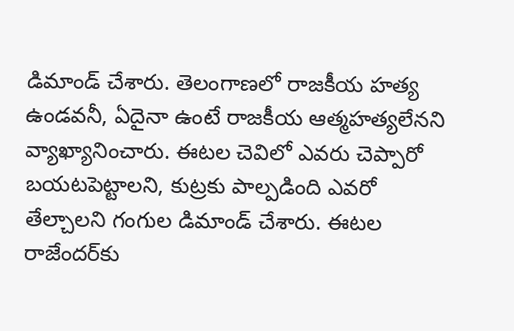డిమాండ్‌ చేశారు. తెలంగాణలో రాజకీయ హత్య ఉండవనీ, ఏదైనా ఉంటే రాజకీయ ఆత్మహత్యలేనని వ్యాఖ్యానించారు. ఈటల చెవిలో ఎవరు చెప్పారో బయటపెట్టాలని, కుట్రకు పాల్పడింది ఎవరో తేల్చాలని గంగుల డిమాండ్‌ చేశారు. ఈటల రాజేందర్‌కు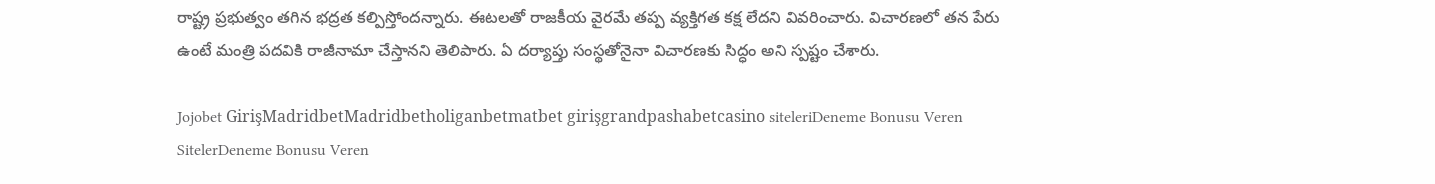రాష్ట్ర ప్రభుత్వం తగిన భద్రత కల్పిస్తోందన్నారు. ఈటలతో రాజకీయ వైరమే తప్ప వ్యక్తిగత కక్ష లేదని వివరించారు. విచారణలో తన పేరు ఉంటే మంత్రి పదవికి రాజీనామా చేస్తానని తెలిపారు. ఏ దర్యాప్తు సంస్థతోనైనా విచారణకు సిద్ధం అని స్పష్టం చేశారు.

Jojobet GirişMadridbetMadridbetholiganbetmatbet girişgrandpashabetcasino siteleriDeneme Bonusu Veren SitelerDeneme Bonusu Veren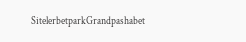SitelerbetparkGrandpashabet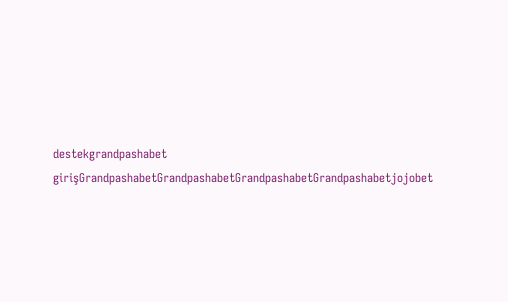destekgrandpashabet girişGrandpashabetGrandpashabetGrandpashabetGrandpashabetjojobet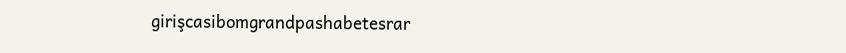girişcasibomgrandpashabetesrar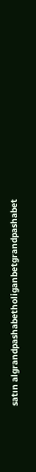satın algrandpashabetholiganbetgrandpashabet